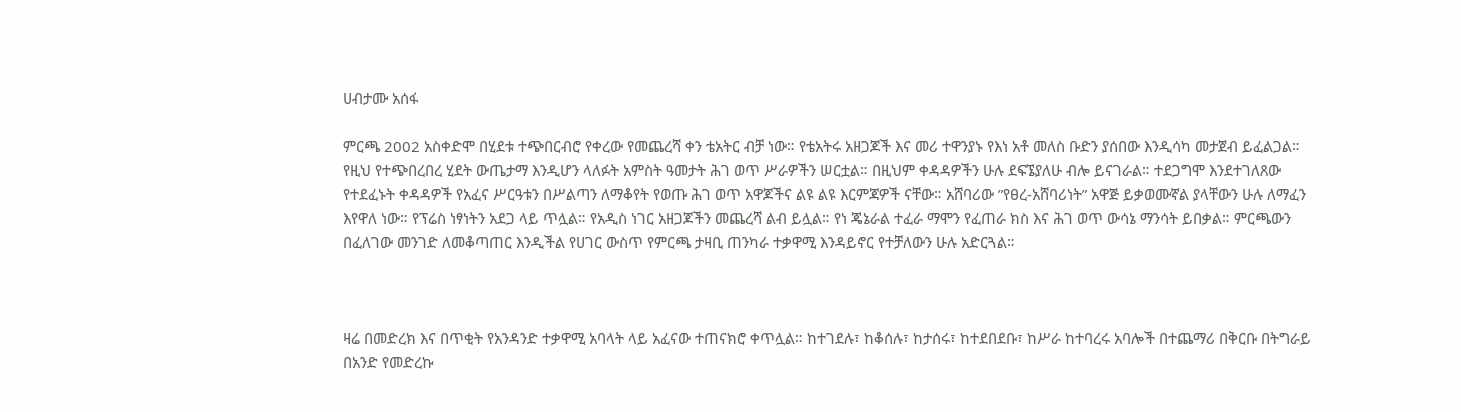ሀብታሙ አሰፋ

ምርጫ 2002 አስቀድሞ በሂደቱ ተጭበርብሮ የቀረው የመጨረሻ ቀን ቴአትር ብቻ ነው። የቴአትሩ አዘጋጆች እና መሪ ተዋንያኑ የእነ አቶ መለስ ቡድን ያሰበው እንዲሳካ መታጀብ ይፈልጋል። የዚህ የተጭበረበረ ሂደት ውጤታማ እንዲሆን ላለፉት አምስት ዓመታት ሕገ ወጥ ሥራዎችን ሠርቷል። በዚህም ቀዳዳዎችን ሁሉ ደፍኜያለሁ ብሎ ይናገራል። ተደጋግሞ እንደተገለጸው የተደፈኑት ቀዳዳዎች የአፈና ሥርዓቱን በሥልጣን ለማቆየት የወጡ ሕገ ወጥ አዋጆችና ልዩ ልዩ እርምጃዎች ናቸው። አሸባሪው ”የፀረ-አሸባሪነት” አዋጅ ይቃወሙኛል ያላቸውን ሁሉ ለማፈን እየዋለ ነው። የፕሬስ ነፃነትን አደጋ ላይ ጥሏል። የአዲስ ነገር አዘጋጆችን መጨረሻ ልብ ይሏል። የነ ጄኔራል ተፈራ ማሞን የፈጠራ ክስ እና ሕገ ወጥ ውሳኔ ማንሳት ይበቃል። ምርጫውን በፈለገው መንገድ ለመቆጣጠር እንዲችል የሀገር ውስጥ የምርጫ ታዛቢ ጠንካራ ተቃዋሚ እንዳይኖር የተቻለውን ሁሉ አድርጓል።



ዛሬ በመድረክ እና በጥቂት የአንዳንድ ተቃዋሚ አባላት ላይ አፈናው ተጠናክሮ ቀጥሏል። ከተገደሉ፣ ከቆሰሉ፣ ከታሰሩ፣ ከተደበደቡ፣ ከሥራ ከተባረሩ አባሎች በተጨማሪ በቅርቡ በትግራይ በአንድ የመድረኩ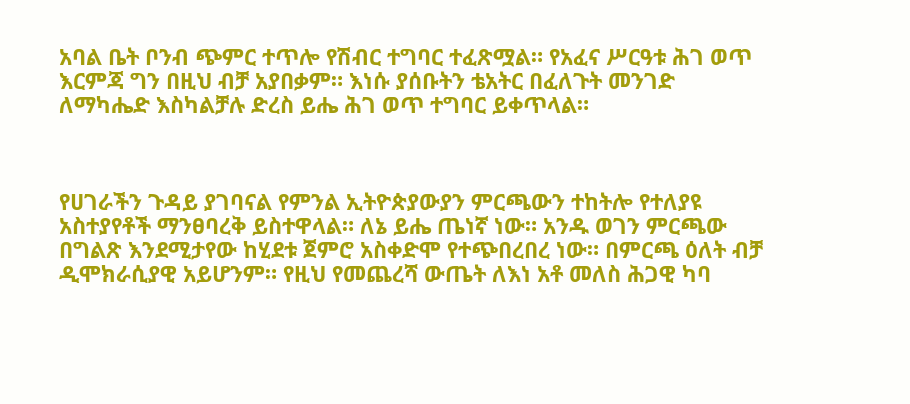አባል ቤት ቦንብ ጭምር ተጥሎ የሽብር ተግባር ተፈጽሟል። የአፈና ሥርዓቱ ሕገ ወጥ እርምጃ ግን በዚህ ብቻ አያበቃም። እነሱ ያሰቡትን ቴአትር በፈለጉት መንገድ ለማካሔድ እስካልቻሉ ድረስ ይሔ ሕገ ወጥ ተግባር ይቀጥላል።



የሀገራችን ጉዳይ ያገባናል የምንል ኢትዮጵያውያን ምርጫውን ተከትሎ የተለያዩ አስተያየቶች ማንፀባረቅ ይስተዋላል። ለኔ ይሔ ጤነኛ ነው። አንዱ ወገን ምርጫው በግልጽ እንደሚታየው ከሂደቱ ጀምሮ አስቀድሞ የተጭበረበረ ነው። በምርጫ ዕለት ብቻ ዲሞክራሲያዊ አይሆንም። የዚህ የመጨረሻ ውጤት ለእነ አቶ መለስ ሕጋዊ ካባ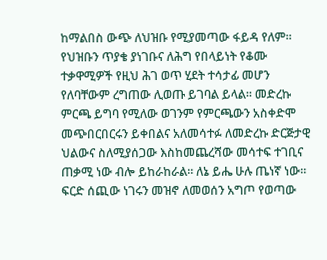ከማልበስ ውጭ ለህዝቡ የሚያመጣው ፋይዳ የለም። የህዝቡን ጥያቄ ያነገቡና ለሕግ የበላይነት የቆሙ ተቃዋሚዎች የዚህ ሕገ ወጥ ሂደት ተሳታፊ መሆን የለባቸውም ረግጠው ሊወጡ ይገባል ይላል። መድረኩ ምርጫ ይግባ የሚለው ወገንም የምርጫውን አስቀድሞ መጭበርበርሩን ይቀበልና አለመሳተፉ ለመድረኩ ድርጅታዊ ህልውና ስለሚያሰጋው እስከመጨረሻው መሳተፍ ተገቢና ጠቃሚ ነው ብሎ ይከራከራል። ለኔ ይሔ ሁሉ ጤነኛ ነው። ፍርድ ሰጪው ነገሩን መዝኖ ለመወሰን አግጦ የወጣው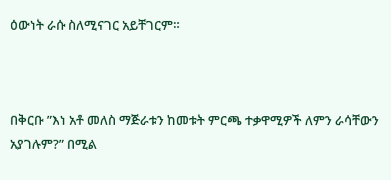ዕውነት ራሱ ስለሚናገር አይቸገርም።



በቅርቡ ”እነ አቶ መለስ ማጅራቱን ከመቱት ምርጫ ተቃዋሚዎች ለምን ራሳቸውን አያገሉም?” በሚል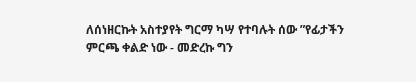ለሰነዘርኩት አስተያየት ግርማ ካሣ የተባሉት ሰው ”የፊታችን ምርጫ ቀልድ ነው - መድረኩ ግን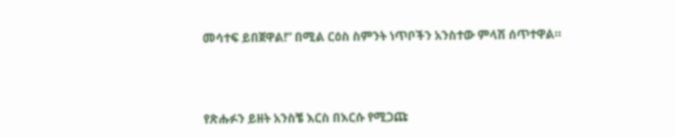መሳተፍ ይበጀዋል!” በሚል ርዕስ ስምንት ነጥቦችን አንስተው ምላሽ ሰጥተዋል።



የጽሑፉን ይዘት አንስቼ እርስ በእርሱ የሚጋጩ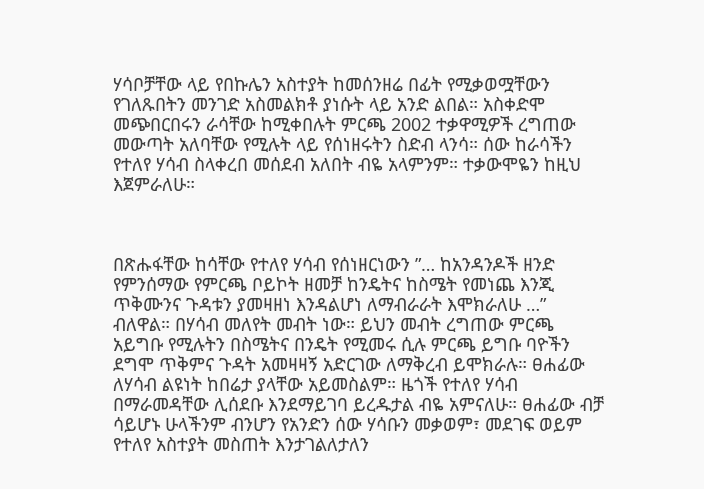ሃሳቦቻቸው ላይ የበኩሌን አስተያት ከመሰንዘሬ በፊት የሚቃወሟቸውን የገለጹበትን መንገድ አስመልክቶ ያነሱት ላይ አንድ ልበል። አስቀድሞ መጭበርበሩን ራሳቸው ከሚቀበሉት ምርጫ 2002 ተቃዋሚዎች ረግጠው መውጣት አለባቸው የሚሉት ላይ የሰነዘሩትን ስድብ ላንሳ። ሰው ከራሳችን የተለየ ሃሳብ ስላቀረበ መሰደብ አለበት ብዬ አላምንም። ተቃውሞዬን ከዚህ እጀምራለሁ።



በጽሑፋቸው ከሳቸው የተለየ ሃሳብ የሰነዘርነውን ”… ከአንዳንዶች ዘንድ የምንሰማው የምርጫ ቦይኮት ዘመቻ ከንዴትና ከስሜት የመነጨ እንጂ ጥቅሙንና ጉዳቱን ያመዛዘነ እንዳልሆነ ለማብራራት እሞክራለሁ …” ብለዋል። በሃሳብ መለየት መብት ነው። ይህን መብት ረግጠው ምርጫ አይግቡ የሚሉትን በስሜትና በንዴት የሚመሩ ሲሉ ምርጫ ይግቡ ባዮችን ደግሞ ጥቅምና ጉዳት አመዛዛኝ አድርገው ለማቅረብ ይሞክራሉ። ፀሐፊው ለሃሳብ ልዩነት ከበሬታ ያላቸው አይመስልም። ዜጎች የተለየ ሃሳብ በማራመዳቸው ሊሰደቡ እንደማይገባ ይረዱታል ብዬ አምናለሁ። ፀሐፊው ብቻ ሳይሆኑ ሁላችንም ብንሆን የአንድን ሰው ሃሳቡን መቃወም፣ መደገፍ ወይም የተለየ አስተያት መስጠት እንታገልለታለን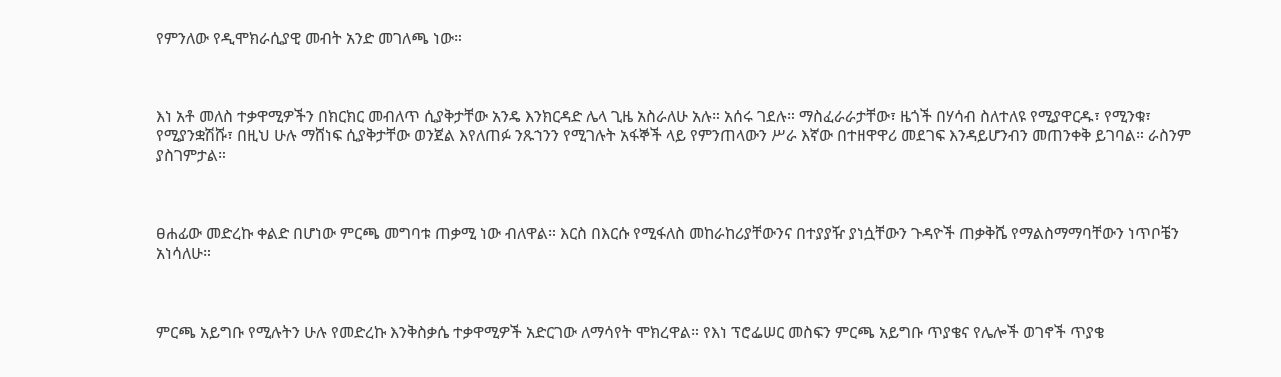የምንለው የዲሞክራሲያዊ መብት አንድ መገለጫ ነው።



እነ አቶ መለስ ተቃዋሚዎችን በክርክር መብለጥ ሲያቅታቸው አንዴ እንክርዳድ ሌላ ጊዜ አስራለሁ አሉ። አሰሩ ገደሉ። ማስፈራራታቸው፣ ዜጎች በሃሳብ ስለተለዩ የሚያዋርዱ፣ የሚንቁ፣ የሚያንቋሽሹ፣ በዚህ ሁሉ ማሸነፍ ሲያቅታቸው ወንጀል እየለጠፉ ንጹኀንን የሚገሉት አፋኞች ላይ የምንጠላውን ሥራ እኛው በተዘዋዋሪ መደገፍ እንዳይሆንብን መጠንቀቅ ይገባል። ራስንም ያስገምታል።



ፀሐፊው መድረኩ ቀልድ በሆነው ምርጫ መግባቱ ጠቃሚ ነው ብለዋል። እርስ በእርሱ የሚፋለስ መከራከሪያቸውንና በተያያዥ ያነሷቸውን ጉዳዮች ጠቃቅሼ የማልስማማባቸውን ነጥቦቼን አነሳለሁ።



ምርጫ አይግቡ የሚሉትን ሁሉ የመድረኩ እንቅስቃሴ ተቃዋሚዎች አድርገው ለማሳየት ሞክረዋል። የእነ ፕሮፌሠር መስፍን ምርጫ አይግቡ ጥያቄና የሌሎች ወገኖች ጥያቄ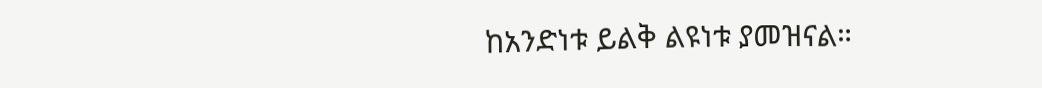ከአንድነቱ ይልቅ ልዩነቱ ያመዝናል።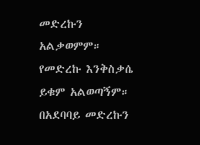መድረኩን አልቃወምም። የመድረኩ እንቅስቃሴ ይቁም አልወጣኝም። በአደባባይ መድረኩን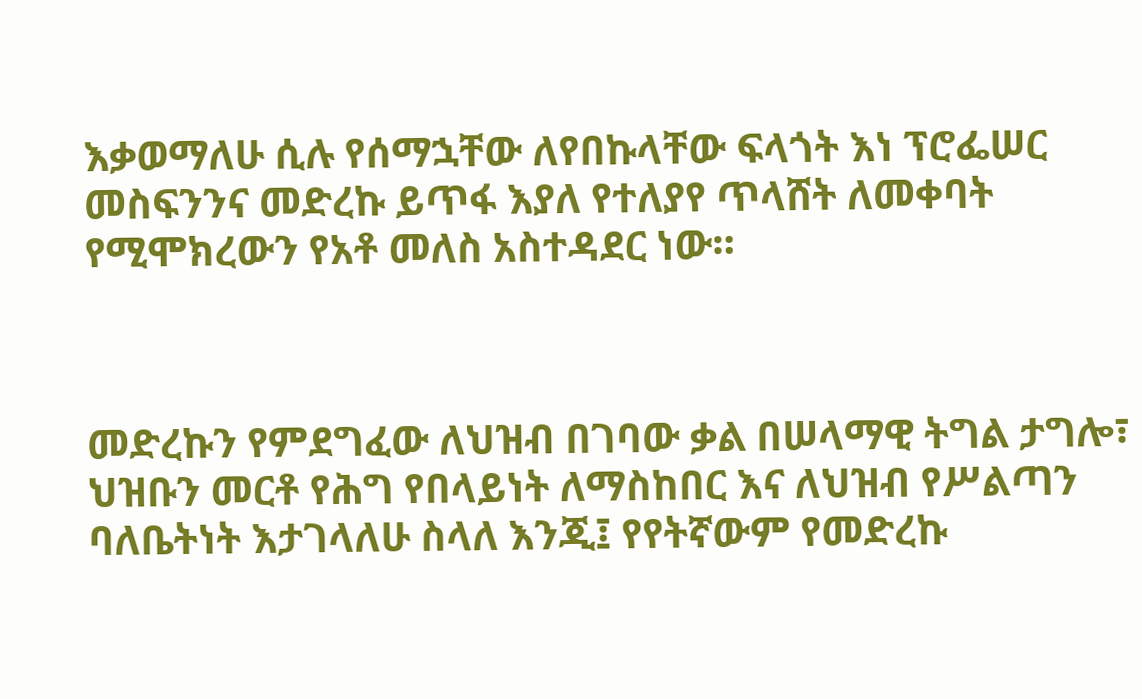እቃወማለሁ ሲሉ የሰማኋቸው ለየበኩላቸው ፍላጎት እነ ፕሮፌሠር መስፍንንና መድረኩ ይጥፋ እያለ የተለያየ ጥላሸት ለመቀባት የሚሞክረውን የአቶ መለስ አስተዳደር ነው።



መድረኩን የምደግፈው ለህዝብ በገባው ቃል በሠላማዊ ትግል ታግሎ፣ ህዝቡን መርቶ የሕግ የበላይነት ለማስከበር እና ለህዝብ የሥልጣን ባለቤትነት እታገላለሁ ስላለ እንጂ፤ የየትኛውም የመድረኩ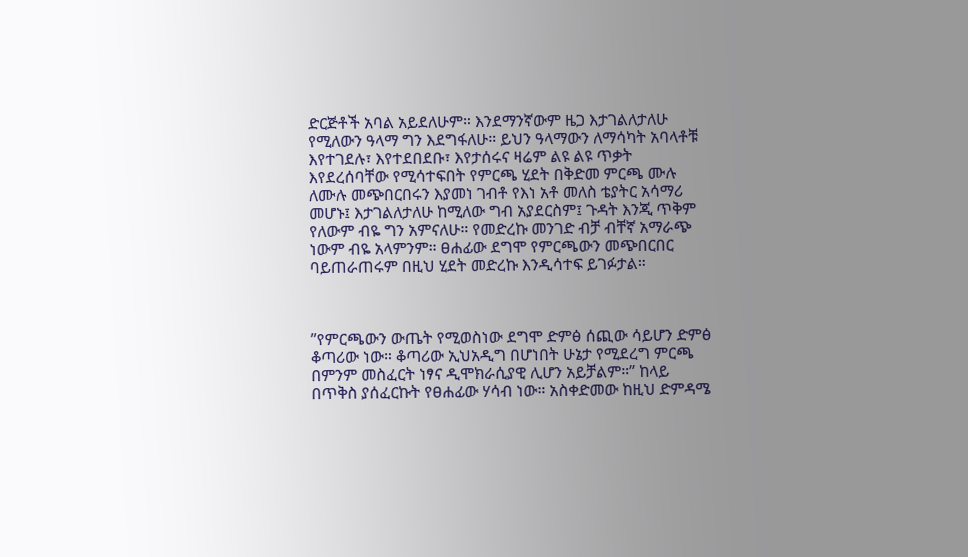ድርጅቶች አባል አይደለሁም። እንደማንኛውም ዜጋ እታገልለታለሁ የሚለውን ዓላማ ግን እደግፋለሁ። ይህን ዓላማውን ለማሳካት አባላቶቹ እየተገደሉ፣ እየተደበደቡ፣ እየታሰሩና ዛሬም ልዩ ልዩ ጥቃት እየደረሰባቸው የሚሳተፍበት የምርጫ ሂደት በቅድመ ምርጫ ሙሉ ለሙሉ መጭበርበሩን እያመነ ገብቶ የእነ አቶ መለስ ቴያትር አሳማሪ መሆኑ፤ እታገልለታለሁ ከሚለው ግብ አያደርስም፤ ጉዳት እንጂ ጥቅም የለውም ብዬ ግን አምናለሁ። የመድረኩ መንገድ ብቻ ብቸኛ አማራጭ ነውም ብዬ አላምንም። ፀሐፊው ደግሞ የምርጫውን መጭበርበር ባይጠራጠሩም በዚህ ሂደት መድረኩ እንዲሳተፍ ይገፉታል።



”የምርጫውን ውጤት የሚወስነው ደግሞ ድምፅ ሰጪው ሳይሆን ድምፅ ቆጣሪው ነው። ቆጣሪው ኢህአዲግ በሆነበት ሁኔታ የሚደረግ ምርጫ በምንም መስፈርት ነፃና ዲሞክራሲያዊ ሊሆን አይቻልም።” ከላይ በጥቅስ ያሰፈርኩት የፀሐፊው ሃሳብ ነው። አስቀድመው ከዚህ ድምዳሜ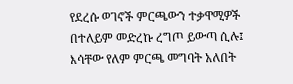የደረሱ ወገኖች ምርጫውን ተቃዋሚዎች በተለይም መድረኩ ረግጦ ይውጣ ሲሉ፤ እሳቸው የለም ምርጫ መግባት አለበት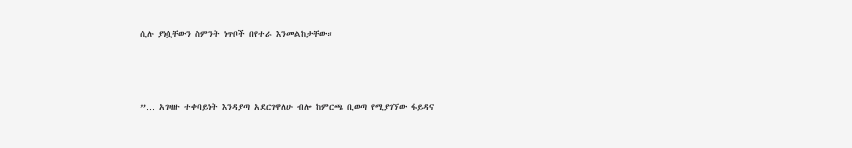ሲሉ ያነሷቸውን ስምንት ነጥቦች በየተራ እንመልከታቸው።



”… አገዛዙ ተቀባይነት እንዳያጣ አደርገዋለሁ ብሎ ከምርጫ ቢወጣ የሚያገኘው ፋይዳና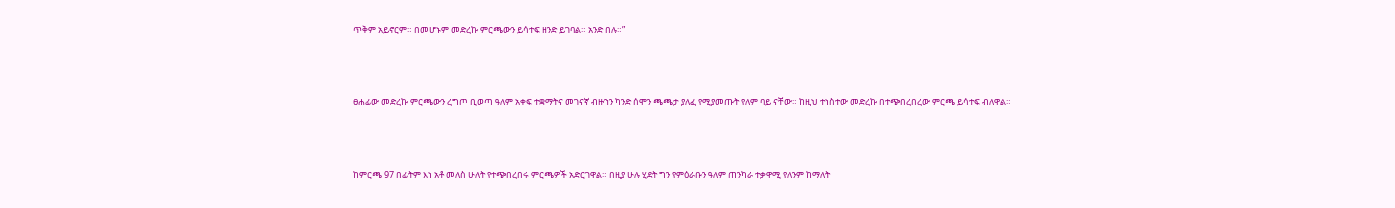ጥቅም አይኖርም። በመሆኑም መድረኩ ምርጫውን ይሳተፍ ዘንድ ይገባል። አንድ በሉ።”



ፀሐፊው መድረኩ ምርጫውን ረግጦ ቢወጣ ዓለም አቀፍ ተቋማትና መገናኛ ብዙኀን ካንድ ሰሞን ጫጫታ ያለፈ የሚያመጡት የለም ባይ ናቸው። ከዚህ ተነስተው መድረኩ በተጭበረበረው ምርጫ ይሳተፍ ብለዋል።



ከምርጫ 97 በፊትም እነ አቶ መለስ ሁለት የተጭበረበሩ ምርጫዎች አድርገዋል። በዚያ ሁሉ ሂደት ግን የምዕራቡን ዓለም ጠንካራ ተቃዋሚ የለንም ከማለት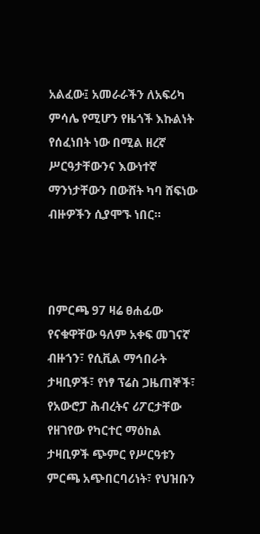አልፈው፤ አመራራችን ለአፍሪካ ምሳሌ የሚሆን የዜጎች እኩልነት የሰፈነበት ነው በሚል ዘረኛ ሥርዓታቸውንና እውነተኛ ማንነታቸውን በውሸት ካባ ሸፍነው ብዙዎችን ሲያሞኙ ነበር።



በምርጫ 97 ዛሬ ፀሐፊው የናቁዋቸው ዓለም አቀፍ መገናኛ ብዙኀን፣ የሲቪል ማኅበራት ታዛቢዎች፣ የነፃ ፕሬስ ጋዜጠኞች፣ የአውሮፓ ሕብረትና ሪፖርታቸው የዘገየው የካርተር ማዕከል ታዛቢዎች ጭምር የሥርዓቱን ምርጫ አጭበርባሪነት፣ የህዝቡን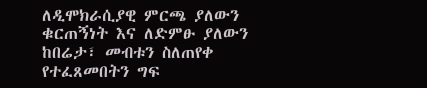ለዲሞክራሲያዊ ምርጫ ያለውን ቁርጠኝነት እና ለድምፁ ያለውን ከበሬታ፣ መብቱን ስለጠየቀ የተፈጸመበትን ግፍ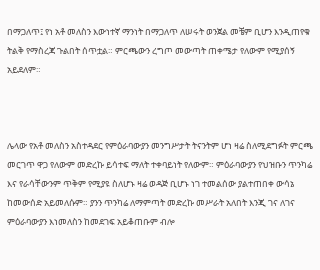በማጋለጥ፤ የነ አቶ መለስን እውነተኛ ማንነት በማጋለጥ ለሠሩት ወንጀል መቼም ቢሆን እንዲጠየቁ ትልቅ የማስረጃ ጉልበት ሰጥቷል። ምርጫውን ረግጦ መውጣት ጠቀሜታ የለውም የሚያሰኝ አይደለም።



ሌላው የአቶ መለስን አስተዳደር የምዕራባውያን መንግሥታት ትናንትም ሆነ ዛሬ ስለሚደግፉት ምርጫ መርገጥ ዋጋ የለውም መድረኩ ይሳተፍ ማለት ተቀባይነት የለውም። ምዕራባውያን የህዝቡን ጥንካሬ እና የራሳቸውንም ጥቅም የሚያዩ ስለሆኑ ዛሬ ወዳጅ ቢሆኑ ነገ ተመልሰው ያልተጠበቀ ውሳኔ ከመውሰድ አይመለሱም። ያንን ጥንካሬ ለማምጣት መድረኩ መሥራት አለበት እንጂ ገና ለገና ምዕራባውያን እነመለስን ከመደገፍ አይቆጠቡም ብሎ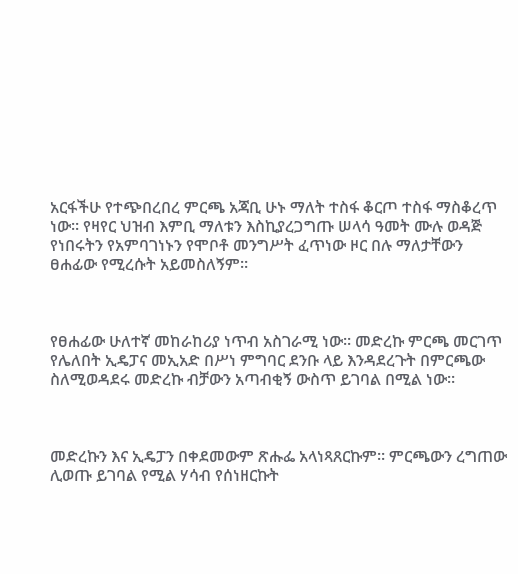አርፋችሁ የተጭበረበረ ምርጫ አጃቢ ሁኑ ማለት ተስፋ ቆርጦ ተስፋ ማስቆረጥ ነው። የዛየር ህዝብ እምቢ ማለቱን እስኪያረጋግጡ ሠላሳ ዓመት ሙሉ ወዳጅ የነበሩትን የአምባገነኑን የሞቦቶ መንግሥት ፈጥነው ዞር በሉ ማለታቸውን ፀሐፊው የሚረሱት አይመስለኝም።



የፀሐፊው ሁለተኛ መከራከሪያ ነጥብ አስገራሚ ነው። መድረኩ ምርጫ መርገጥ የሌለበት ኢዴፓና መኢአድ በሥነ ምግባር ደንቡ ላይ እንዳደረጉት በምርጫው ስለሚወዳደሩ መድረኩ ብቻውን አጣብቂኝ ውስጥ ይገባል በሚል ነው።



መድረኩን እና ኢዴፓን በቀደመውም ጽሑፌ አላነጻጸርኩም። ምርጫውን ረግጠው ሊወጡ ይገባል የሚል ሃሳብ የሰነዘርኩት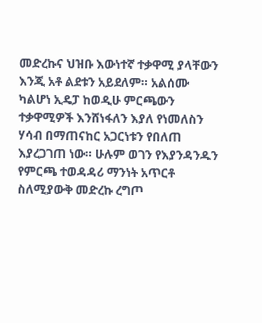መድረኩና ህዝቡ እውነተኛ ተቃዋሚ ያላቸውን እንጂ አቶ ልደቱን አይደለም። አልሰሙ ካልሆነ ኢዴፓ ከወዲሁ ምርጫውን ተቃዋሚዎች እንሸነፋለን እያለ የነመለስን ሃሳብ በማጠናከር አጋርነቱን የበለጠ እያረጋገጠ ነው። ሁሉም ወገን የእያንዳንዱን የምርጫ ተወዳዳሪ ማንነት አጥርቶ ስለሚያውቅ መድረኩ ረግጦ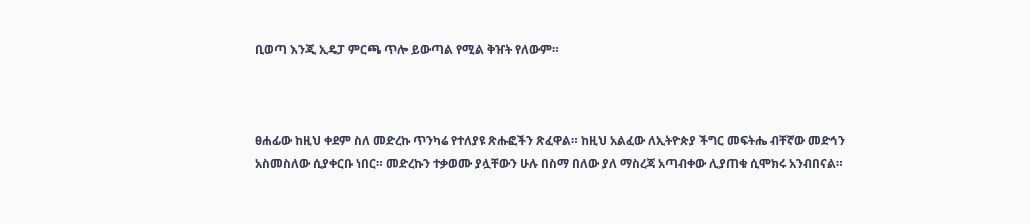ቢወጣ እንጂ ኢዴፓ ምርጫ ጥሎ ይውጣል የሚል ቅዠት የለውም።



ፀሐፊው ከዚህ ቀደም ስለ መድረኩ ጥንካሬ የተለያዩ ጽሑፎችን ጽፈዋል። ከዚህ አልፈው ለኢትዮጵያ ችግር መፍትሔ ብቸኛው መድኅን አስመስለው ሲያቀርቡ ነበር። መድረኩን ተቃወሙ ያሏቸውን ሁሉ በስማ በለው ያለ ማስረጃ አጣብቀው ሊያጠቁ ሲሞክሩ አንብበናል።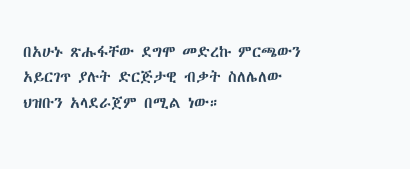በአሁኑ ጽሑፋቸው ደግሞ መድረኩ ምርጫውን አይርገጥ ያሉት ድርጅታዊ ብቃት ስለሌለው ህዝቡን አላደራጀም በሚል ነው።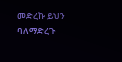መድረኩ ይህን ባለማድረጉ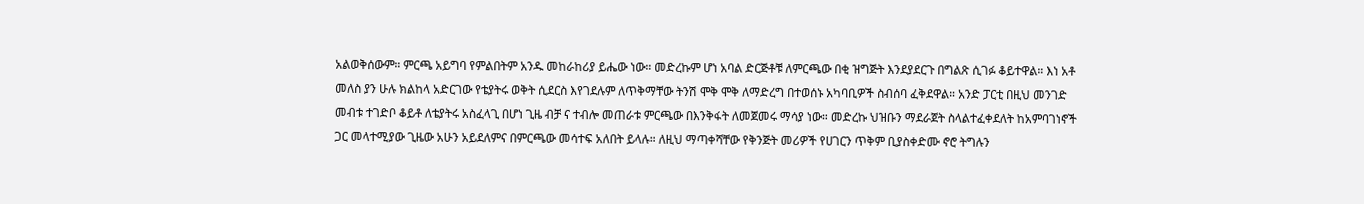አልወቅሰውም። ምርጫ አይግባ የምልበትም አንዱ መከራከሪያ ይሔው ነው። መድረኩም ሆነ አባል ድርጅቶቹ ለምርጫው በቂ ዝግጅት እንደያደርጉ በግልጽ ሲገፉ ቆይተዋል። እነ አቶ መለስ ያን ሁሉ ክልከላ አድርገው የቴያትሩ ወቅት ሲደርስ እየገደሉም ለጥቅማቸው ትንሽ ሞቅ ሞቅ ለማድረግ በተወሰኑ አካባቢዎች ስብሰባ ፈቅደዋል። አንድ ፓርቲ በዚህ መንገድ መብቱ ተገድቦ ቆይቶ ለቴያትሩ አስፈላጊ በሆነ ጊዜ ብቻ ና ተብሎ መጠራቱ ምርጫው በእንቅፋት ለመጀመሩ ማሳያ ነው። መድረኩ ህዝቡን ማደራጀት ስላልተፈቀደለት ከአምባገነኖች ጋር መላተሚያው ጊዜው አሁን አይደለምና በምርጫው መሳተፍ አለበት ይላሉ። ለዚህ ማጣቀሻቸው የቅንጅት መሪዎች የሀገርን ጥቅም ቢያስቀድሙ ኖሮ ትግሉን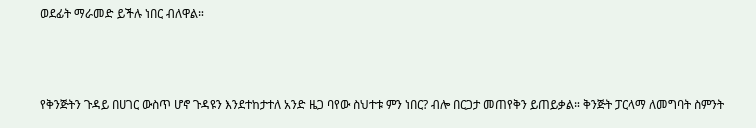ወደፊት ማራመድ ይችሉ ነበር ብለዋል።



የቅንጅትን ጉዳይ በሀገር ውስጥ ሆኖ ጉዳዩን እንደተከታተለ አንድ ዜጋ ባየው ስህተቱ ምን ነበር? ብሎ በርጋታ መጠየቅን ይጠይቃል። ቅንጅት ፓርላማ ለመግባት ስምንት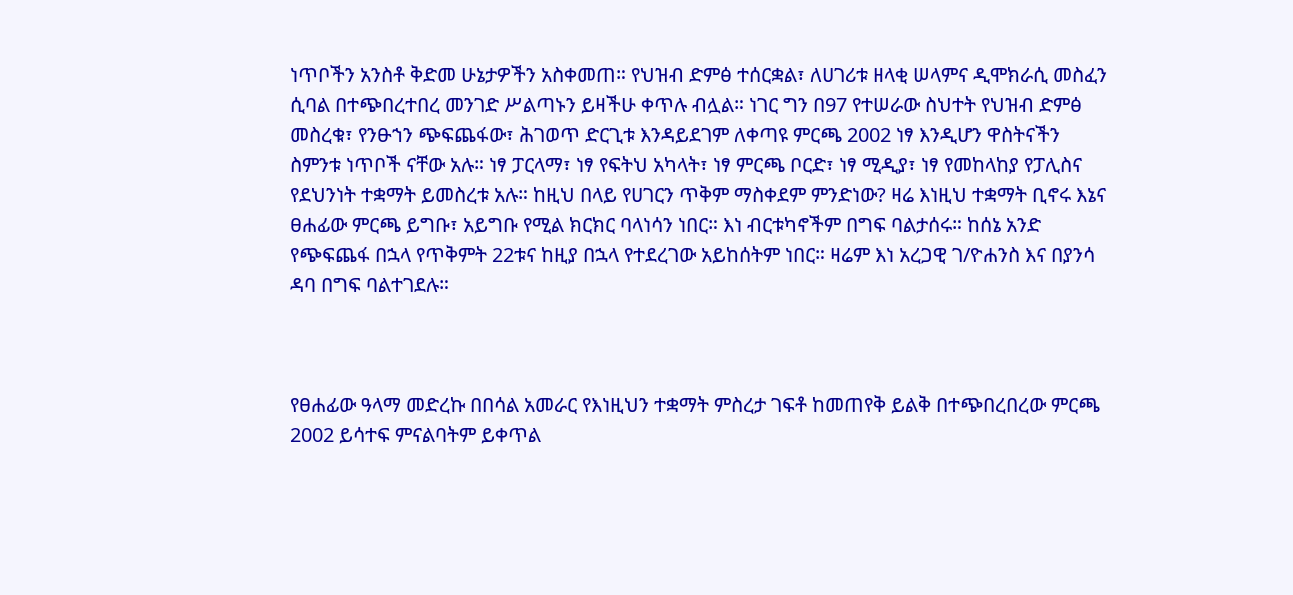ነጥቦችን አንስቶ ቅድመ ሁኔታዎችን አስቀመጠ። የህዝብ ድምፅ ተሰርቋል፣ ለሀገሪቱ ዘላቂ ሠላምና ዲሞክራሲ መስፈን ሲባል በተጭበረተበረ መንገድ ሥልጣኑን ይዛችሁ ቀጥሉ ብሏል። ነገር ግን በ97 የተሠራው ስህተት የህዝብ ድምፅ መስረቁ፣ የንፁኀን ጭፍጨፋው፣ ሕገወጥ ድርጊቱ እንዳይደገም ለቀጣዩ ምርጫ 2002 ነፃ እንዲሆን ዋስትናችን ስምንቱ ነጥቦች ናቸው አሉ። ነፃ ፓርላማ፣ ነፃ የፍትህ አካላት፣ ነፃ ምርጫ ቦርድ፣ ነፃ ሚዲያ፣ ነፃ የመከላከያ የፓሊስና የደህንነት ተቋማት ይመስረቱ አሉ። ከዚህ በላይ የሀገርን ጥቅም ማስቀደም ምንድነው? ዛሬ እነዚህ ተቋማት ቢኖሩ እኔና ፀሐፊው ምርጫ ይግቡ፣ አይግቡ የሚል ክርክር ባላነሳን ነበር። እነ ብርቱካኖችም በግፍ ባልታሰሩ። ከሰኔ አንድ የጭፍጨፋ በኋላ የጥቅምት 22ቱና ከዚያ በኋላ የተደረገው አይከሰትም ነበር። ዛሬም እነ አረጋዊ ገ/ዮሐንስ እና በያንሳ ዳባ በግፍ ባልተገደሉ።



የፀሐፊው ዓላማ መድረኩ በበሳል አመራር የእነዚህን ተቋማት ምስረታ ገፍቶ ከመጠየቅ ይልቅ በተጭበረበረው ምርጫ 2002 ይሳተፍ ምናልባትም ይቀጥል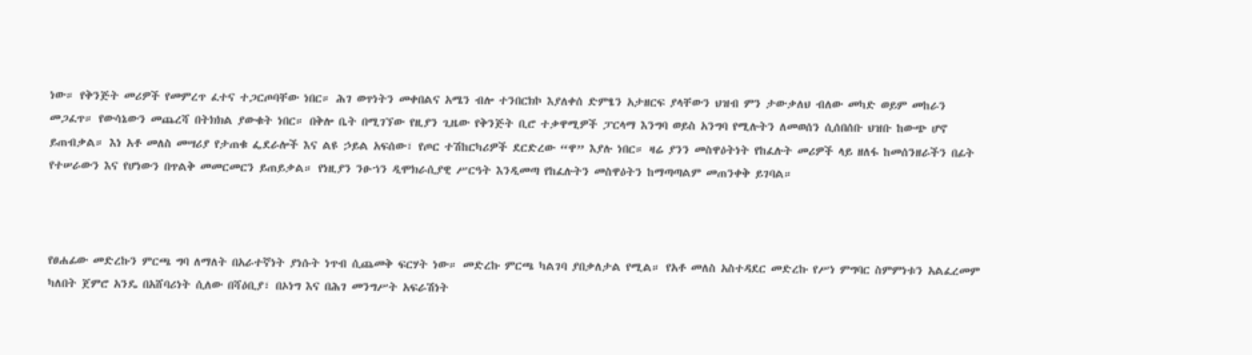ነው። የቅንጅት መሪዎች የመምረጥ ፈተና ተጋርጦባቸው ነበር። ሕገ ወጥነትን መቀበልና አሜን ብሎ ተንበርክኮ እያለቀሰ ድምፄን አታዘርፍ ያላቸውን ህዝብ ምን ታውቃለህ ብለው መካድ ወይም መከራን መጋፈጥ። የውሳኔውን መጨረሻ በትክክል ያውቁት ነበር። በቅሎ ቤት በሚገኘው የዚያን ጊዜው የቅንጅት ቢሮ ተቃዋሚዎች ፓርላማ እንግባ ወይስ አንግባ የሚሉትን ለመወሰን ሲሰበሰቡ ህዝቡ ከውጭ ሆኖ ይጠብቃል። እነ አቶ መለስ መሣሪያ የታጠቁ ፌደራሎች እና ልዩ ኃይል አፍሰው፣ የጦር ተሽከርካሪዎች ደርድረው “ዋ” እያሉ ነበር። ዛሬ ያንን መስዋዕትነት የከፈሉት መሪዎች ላይ ዘለፋ ከመሰንዘራችን በፊት የተሠራውን እና የሆነውን በጥልቅ መመርመርን ይጠይቃል። የነዚያን ንፁኀን ዲሞክራሲያዊ ሥርዓት እንዲመጣ የከፈሉትን መስዋዕትን ከማጣጣልም መጠንቀቅ ይገባል።



የፀሐፊው መድረኩን ምርጫ ግባ ለማለት በአራተኛነት ያነሱት ነጥብ ሲጨመቅ ፍርሃት ነው። መድረኩ ምርጫ ካልገባ ያበቃለታል የሚል። የአቶ መለስ አስተዳደር መድረኩ የሥነ ምግባር ስምምነቱን አልፈረመም ካለበት ጀምሮ አንዴ በአሸባሪነት ሲለው በሻዕቢያ፣ በኦነግ እና በሕገ መንግሥት አፍራሽነት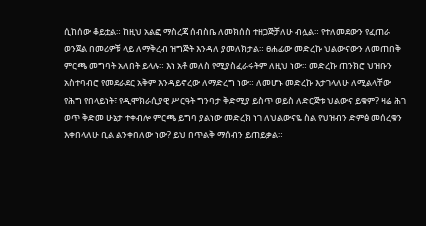ሲከሰው ቆይቷል። ከዚህ አልፎ ማስረጃ ሰብስቤ ለመክሰስ ተዘጋጅቻለሁ ብሏል። የተለመደውን የፈጠራ ወንጀል በመሪዎቹ ላይ ለማቅረብ ዝግጅት እንዳለ ያመለክታል። ፀሐፊው መድረኩ ህልውናውን ለመጠበቅ ምርጫ መግባት አለበት ይላሉ። እነ አቶ መለስ የሚያስፈራሩትም ለዚህ ነው። መድረኩ ጠንክሮ ህዝቡን አስተባብሮ የመደራደር አቅም እንዳይኖረው ለማድረግ ነው። ለመሆኑ መድረኩ እታገላለሁ ለሚልላቸው የሕግ የበላይነት፣ የዲሞክራሲያዊ ሥርዓት ግንባታ ቅድሚያ ይስጥ ወይስ ለድርጅቱ ህልውና ይቁም? ዛሬ ሕገ ወጥ ቅድመ ሁኔታ ተቀብሎ ምርጫ ይግባ ያልነው መድረክ ነገ ለህልውናዬ ስል የህዝብን ድምፅ መሰረቁን እቀበላለሁ ቢል ልንቀበለው ነው? ይህ በጥልቅ ማሰብን ይጠይቃል።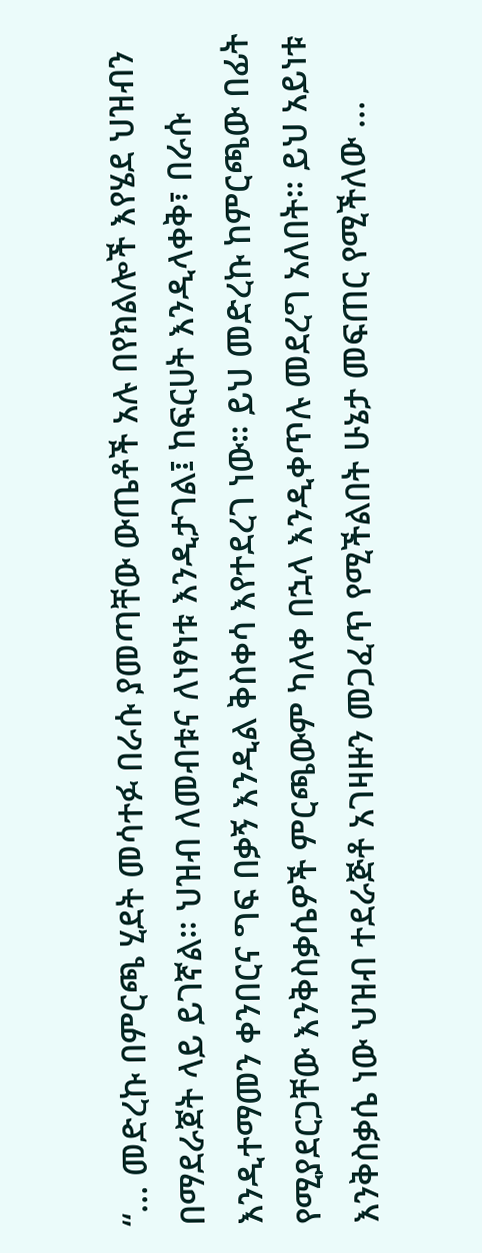“… መድረኩ በምርጫ ሂደት መሳተፉ በራሱ ያመጣቸው ውጤቶች አሉ በየክልሎች እየሄደ ህዝብን በማደራጀት ላይ ይገኛል። ህዝብ ለመብቱና ለነፃነቱ እንዲታገል፤ ከፍርሀት እንዲላቀቅ፣ በራሱ እንዲተማመን ቀንበርና ግፍ በቃኝ እንዲል ቅስቀሳ እየተደረገ ነው። ይህ መድረኩ ከምርጫው በፊት የሚያደርጋቸው እንቅስቃሴዎች ምርጫውም ካለቀ በኋላ እንዲቀጥሉ መደረግ አለበት። ይህ አይነቱ እንቅስቃሴ ነው ህዝብ ተደራጅቶ አገዛዙን መጋፈጥ የሚችልበት ሁኔታ መፍጠር የሚችለው …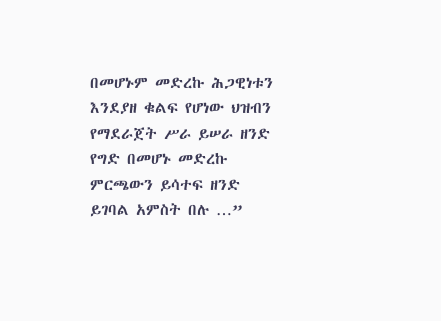በመሆኑም መድረኩ ሕጋዊነቱን እንደያዘ ቁልፍ የሆነው ህዝብን የማደራጀት ሥራ ይሠራ ዘንድ የግድ በመሆኑ መድረኩ ምርጫውን ይሳተፍ ዘንድ ይገባል አምስት በሉ …”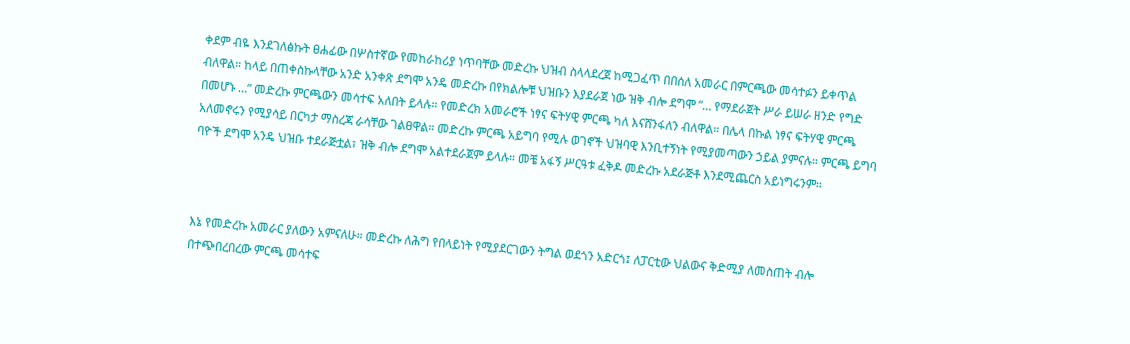ቀደም ብዬ እንደገለፅኩት ፀሐፊው በሦስተኛው የመከራከሪያ ነጥባቸው መድረኩ ህዝብ ስላላደረጀ ከሚጋፈጥ በበሰለ አመራር በምርጫው መሳተፉን ይቀጥል ብለዋል። ከላይ በጠቀስኩላቸው አንድ አንቀጽ ደግሞ አንዴ መድረኩ በየክልሎቹ ህዝቡን እያደራጀ ነው ዝቅ ብሎ ደግሞ ”… የማደራጀት ሥራ ይሠራ ዘንድ የግድ በመሆኑ …” መድረኩ ምርጫውን መሳተፍ አለበት ይላሉ። የመድረክ አመራሮች ነፃና ፍትሃዊ ምርጫ ካለ እናሸንፋለን ብለዋል። በሌላ በኩል ነፃና ፍትሃዊ ምርጫ አለመኖሩን የሚያሳይ በርካታ ማስረጃ ራሳቸው ገልፀዋል። መድረኩ ምርጫ አይግባ የሚሉ ወገኖች ህዝባዊ እንቢተኝነት የሚያመጣውን ኃይል ያምናሉ። ምርጫ ይግባ ባዮች ደግሞ አንዴ ህዝቡ ተደራጅቷል፣ ዝቅ ብሎ ደግሞ አልተደራጀም ይላሉ። መቼ አፋኝ ሥርዓቱ ፈቅዶ መድረኩ አደራጅቶ እንደሚጨርስ አይነግሩንም።



እኔ የመድረኩ አመራር ያለውን አምናለሁ። መድረኩ ለሕግ የበላይነት የሚያደርገውን ትግል ወደጎን አድርጎ፤ ለፓርቲው ህልውና ቅድሚያ ለመስጠት ብሎ በተጭበረበረው ምርጫ መሳተፍ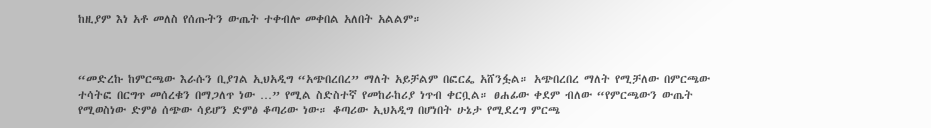ከዚያም እነ አቶ መለስ የሰጡትን ውጤት ተቀብሎ መቀበል አለበት አልልም።



“መድረኩ ከምርጫው እራሱን ቢያገል ኢህአዲግ “አጭበረበረ” ማለት አይቻልም በፎርፌ አሸንፏል። አጭበረበረ ማለት የሚቻለው በምርጫው ተሳትፎ በርግጥ መሰረቁን በማጋለጥ ነው …” የሚል ስድስተኛ የመከራከሪያ ነጥብ ቀርቧል። ፀሐፊው ቀደም ብለው “የምርጫውን ውጤት የሚወስነው ድምፅ ሰጭው ሳይሆን ድምፅ ቆጣሪው ነው። ቆጣሪው ኢህአዲግ በሆነበት ሁኔታ የሚደረግ ምርጫ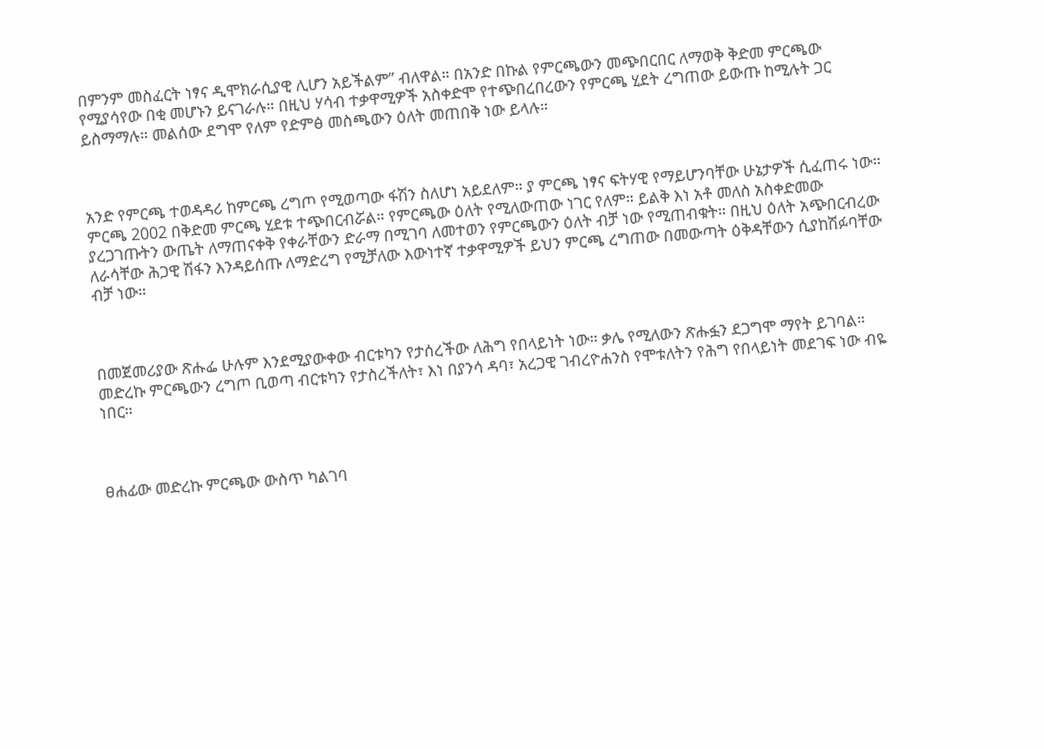በምንም መስፈርት ነፃና ዲሞክራሲያዊ ሊሆን አይችልም” ብለዋል። በአንድ በኩል የምርጫውን መጭበርበር ለማወቅ ቅድመ ምርጫው የሚያሳየው በቂ መሆኑን ይናገራሉ። በዚህ ሃሳብ ተቃዋሚዎች አስቀድሞ የተጭበረበረውን የምርጫ ሂደት ረግጠው ይውጡ ከሚሉት ጋር ይስማማሉ። መልሰው ደግሞ የለም የድምፅ መስጫውን ዕለት መጠበቅ ነው ይላሉ።



አንድ የምርጫ ተወዳዳሪ ከምርጫ ረግጦ የሚወጣው ፋሽን ስለሆነ አይደለም። ያ ምርጫ ነፃና ፍትሃዊ የማይሆንባቸው ሁኔታዎች ሲፈጠሩ ነው። ምርጫ 2002 በቅድመ ምርጫ ሂደቱ ተጭበርብሯል። የምርጫው ዕለት የሚለውጠው ነገር የለም። ይልቅ እነ አቶ መለስ አስቀድመው ያረጋገጡትን ውጤት ለማጠናቀቅ የቀራቸውን ድራማ በሚገባ ለመተወን የምርጫውን ዕለት ብቻ ነው የሚጠብቁት። በዚህ ዕለት አጭበርብረው ለራሳቸው ሕጋዊ ሽፋን እንዳይሰጡ ለማድረግ የሚቻለው እውነተኛ ተቃዋሚዎች ይህን ምርጫ ረግጠው በመውጣት ዕቅዳቸውን ሲያከሽፉባቸው ብቻ ነው።



በመጀመሪያው ጽሑፌ ሁሉም እንደሚያውቀው ብርቱካን የታሰረችው ለሕግ የበላይነት ነው። ቃሌ የሚለውን ጽሑፏን ደጋግሞ ማየት ይገባል። መድረኩ ምርጫውን ረግጦ ቢወጣ ብርቱካን የታስረችለት፣ እነ በያንሳ ዳባ፣ አረጋዊ ገብረዮሐንስ የሞቱለትን የሕግ የበላይነት መደገፍ ነው ብዬ ነበር።



ፀሐፊው መድረኩ ምርጫው ውስጥ ካልገባ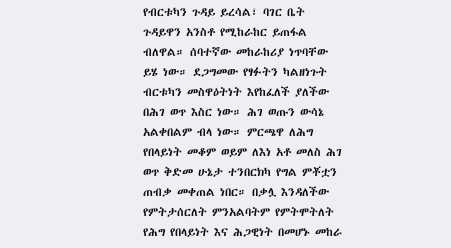የብርቱካን ጉዳይ ይረሳል፣ ባገር ቤት ጉዳይዋን አንስቶ የሚከራከር ይጠፋል ብለዋል። ሰባተኛው መከራከሪያ ነጥባቸው ይሄ ነው። ደጋግመው የፃፉትን ካልዘነጉት ብርቱካን መስዋዕትነት እየከፈለች ያለችው በሕገ ወጥ እስር ነው። ሕገ ወጡን ውሳኔ አልቀበልም ብላ ነው። ምርጫዋ ለሕግ የበላይነት መቆም ወይም ለእነ አቶ መለስ ሕገ ወጥ ቅድመ ሁኔታ ተንበርክካ የግል ምቾቷን ጠብቃ መቀጠል ነበር። በቃሏ እንዳለችው የምትታሰርለት ምንአልባትም የምትሞትለት የሕግ የበላይነት እና ሕጋዊነት በመሆኑ መከራ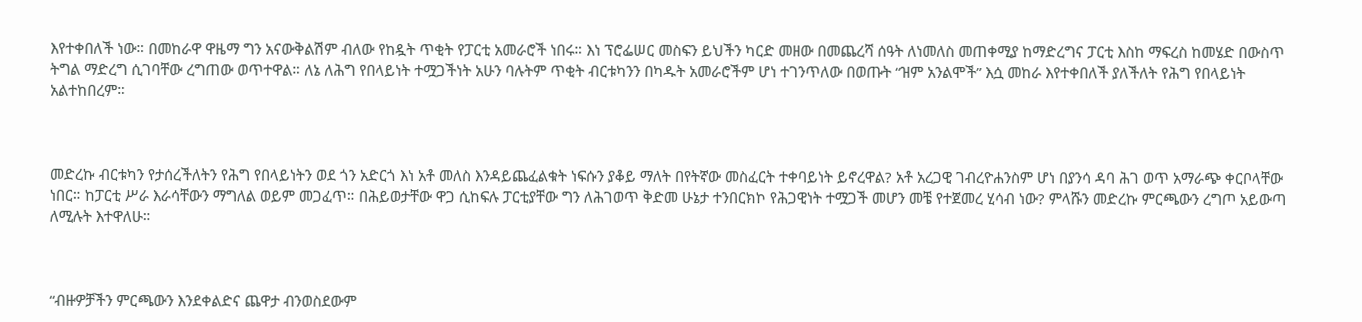እየተቀበለች ነው። በመከራዋ ዋዜማ ግን አናውቅልሽም ብለው የከዷት ጥቂት የፓርቲ አመራሮች ነበሩ። እነ ፕሮፌሠር መስፍን ይህችን ካርድ መዘው በመጨረሻ ሰዓት ለነመለስ መጠቀሚያ ከማድረግና ፓርቲ እስከ ማፍረስ ከመሄድ በውስጥ ትግል ማድረግ ሲገባቸው ረግጠው ወጥተዋል። ለኔ ለሕግ የበላይነት ተሟጋችነት አሁን ባሉትም ጥቂት ብርቱካንን በካዱት አመራሮችም ሆነ ተገንጥለው በወጡት “ዝም አንልሞች” እሷ መከራ እየተቀበለች ያለችለት የሕግ የበላይነት አልተከበረም።



መድረኩ ብርቱካን የታሰረችለትን የሕግ የበላይነትን ወደ ጎን አድርጎ እነ አቶ መለስ እንዳይጨፈልቁት ነፍሱን ያቆይ ማለት በየትኛው መስፈርት ተቀባይነት ይኖረዋል? አቶ አረጋዊ ገብረዮሐንስም ሆነ በያንሳ ዳባ ሕገ ወጥ አማራጭ ቀርቦላቸው ነበር። ከፓርቲ ሥራ እራሳቸውን ማግለል ወይም መጋፈጥ። በሕይወታቸው ዋጋ ሲከፍሉ ፓርቲያቸው ግን ለሕገወጥ ቅድመ ሁኔታ ተንበርክኮ የሕጋዊነት ተሟጋች መሆን መቼ የተጀመረ ሂሳብ ነው? ምላሹን መድረኩ ምርጫውን ረግጦ አይውጣ ለሚሉት እተዋለሁ።



“ብዙዎቻችን ምርጫውን እንደቀልድና ጨዋታ ብንወስደውም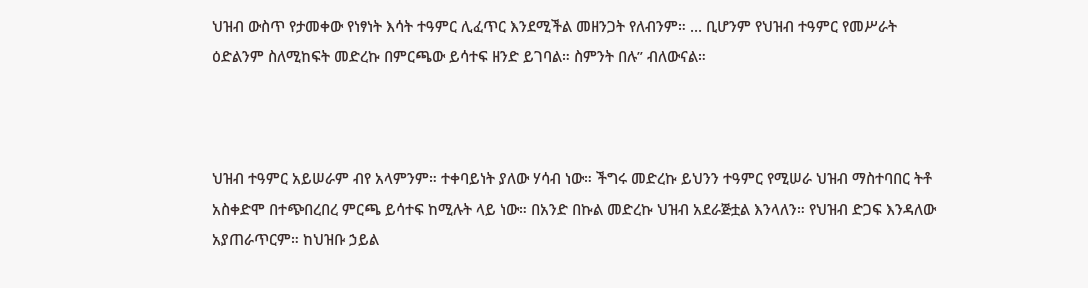ህዝብ ውስጥ የታመቀው የነፃነት እሳት ተዓምር ሊፈጥር እንደሚችል መዘንጋት የለብንም። … ቢሆንም የህዝብ ተዓምር የመሥራት ዕድልንም ስለሚከፍት መድረኩ በምርጫው ይሳተፍ ዘንድ ይገባል። ስምንት በሉ” ብለውናል።



ህዝብ ተዓምር አይሠራም ብየ አላምንም። ተቀባይነት ያለው ሃሳብ ነው። ችግሩ መድረኩ ይህንን ተዓምር የሚሠራ ህዝብ ማስተባበር ትቶ አስቀድሞ በተጭበረበረ ምርጫ ይሳተፍ ከሚሉት ላይ ነው። በአንድ በኩል መድረኩ ህዝብ አደራጅቷል እንላለን። የህዝብ ድጋፍ እንዳለው አያጠራጥርም። ከህዝቡ ኃይል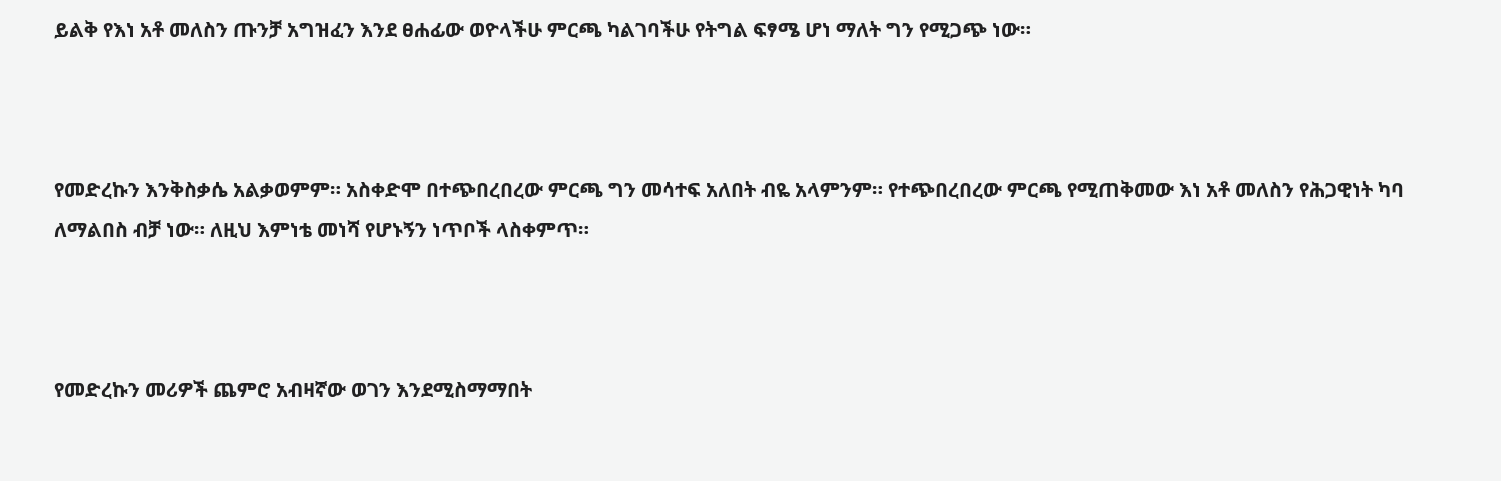ይልቅ የእነ አቶ መለስን ጡንቻ አግዝፈን እንደ ፀሐፊው ወዮላችሁ ምርጫ ካልገባችሁ የትግል ፍፃሜ ሆነ ማለት ግን የሚጋጭ ነው።



የመድረኩን እንቅስቃሴ አልቃወምም። አስቀድሞ በተጭበረበረው ምርጫ ግን መሳተፍ አለበት ብዬ አላምንም። የተጭበረበረው ምርጫ የሚጠቅመው እነ አቶ መለስን የሕጋዊነት ካባ ለማልበስ ብቻ ነው። ለዚህ እምነቴ መነሻ የሆኑኝን ነጥቦች ላስቀምጥ።



የመድረኩን መሪዎች ጨምሮ አብዛኛው ወገን እንደሚስማማበት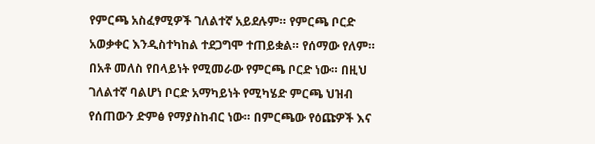የምርጫ አስፈፃሚዎች ገለልተኛ አይደሉም። የምርጫ ቦርድ አወቃቀር እንዲስተካከል ተደጋግሞ ተጠይቋል። የሰማው የለም። በአቶ መለስ የበላይነት የሚመራው የምርጫ ቦርድ ነው። በዚህ ገለልተኛ ባልሆነ ቦርድ አማካይነት የሚካሄድ ምርጫ ህዝብ የሰጠውን ድምፅ የማያስከብር ነው። በምርጫው የዕጩዎች እና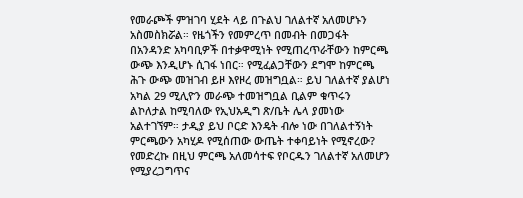የመራጮች ምዝገባ ሂደት ላይ በጉልህ ገለልተኛ አለመሆኑን አስመስክሯል። የዜጎችን የመምረጥ በመብት በመጋፋት በአንዳንድ አካባቢዎች በተቃዋሚነት የሚጠረጥራቸውን ከምርጫ ውጭ እንዲሆኑ ሲገፋ ነበር። የሚፈልጋቸውን ደግሞ ከምርጫ ሕጉ ውጭ መዝገብ ይዞ እየዞረ መዝግቧል። ይህ ገለልተኛ ያልሆነ አካል 29 ሚሊዮን መራጭ ተመዝግቧል ቢልም ቁጥሩን ልኮለታል ከሚባለው የኢህአዲግ ጽ/ቤት ሌላ ያመነው አልተገኘም። ታዲያ ይህ ቦርድ እንዴት ብሎ ነው በገለልተኝነት ምርጫውን አካሂዶ የሚሰጠው ውጤት ተቀባይነት የሚኖረው? የመድረኩ በዚህ ምርጫ አለመሳተፍ የቦርዱን ገለልተኛ አለመሆን የሚያረጋግጥና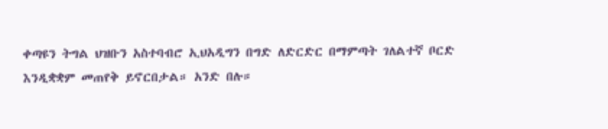ቀጣዩን ትግል ህዝቡን አስተባብሮ ኢህአዲግን በግድ ለድርድር በማምጣት ገለልተኛ ቦርድ እንዲቋቋም መጠየቅ ይኖርበታል። አንድ በሉ።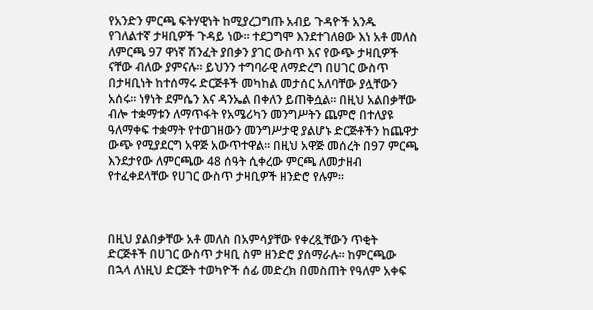የአንድን ምርጫ ፍትሃዊነት ከሚያረጋግጡ አብይ ጉዳዮች አንዱ የገለልተኛ ታዛቢዎች ጉዳይ ነው። ተደጋግሞ እንደተገለፀው እነ አቶ መለስ ለምርጫ 97 ዋነኛ ሽንፈት ያበቃን ያገር ውስጥ እና የውጭ ታዛቢዎች ናቸው ብለው ያምናሉ። ይህንን ተግባራዊ ለማድረግ በሀገር ውስጥ በታዛቢነት ከተሰማሩ ድርጅቶች መካከል መታሰር አለባቸው ያሏቸውን አሰሩ። ነፃነት ደምሴን እና ዳንኤል በቀለን ይጠቅሷል። በዚህ አልበቃቸው ብሎ ተቋማቱን ለማጥፋት የአሜሪካን መንግሥትን ጨምሮ በተለያዩ ዓለማቀፍ ተቋማት የተወገዘውን መንግሥታዊ ያልሆኑ ድርጅቶችን ከጨዋታ ውጭ የሚያደርግ አዋጅ አውጥተዋል። በዚህ አዋጅ መሰረት በ97 ምርጫ እንደታየው ለምርጫው 48 ሰዓት ሲቀረው ምርጫ ለመታዘብ የተፈቀደላቸው የሀገር ውስጥ ታዛቢዎች ዘንድሮ የሉም።



በዚህ ያልበቃቸው አቶ መለስ በአምሳያቸው የቀረጿቸውን ጥቂት ድርጅቶች በሀገር ውስጥ ታዛቢ ስም ዘንድሮ ያሰማራሉ። ከምርጫው በኋላ ለነዚህ ድርጅት ተወካዮች ሰፊ መድረክ በመስጠት የዓለም አቀፍ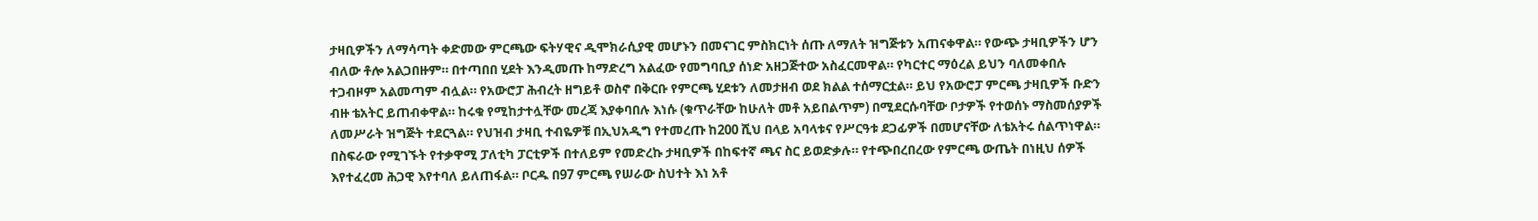ታዛቢዎችን ለማሳጣት ቀድመው ምርጫው ፍትሃዊና ዲሞክራሲያዊ መሆኑን በመናገር ምስክርነት ሰጡ ለማለት ዝግጅቱን አጠናቀዋል። የውጭ ታዛቢዎችን ሆን ብለው ቶሎ አልጋበዙም። በተጣበበ ሂደት እንዲመጡ ከማድረግ አልፈው የመግባቢያ ሰነድ አዘጋጅተው አስፈርመዋል። የካርተር ማዕረል ይህን ባለመቀበሉ ተጋብዞም አልመጣም ብሏል። የአውሮፓ ሕብረት ዘግይቶ ወስኖ በቅርቡ የምርጫ ሂደቱን ለመታዘብ ወደ ክልል ተሰማርቷል። ይህ የአውሮፓ ምርጫ ታዛቢዎች ቡድን ብዙ ቴአትር ይጠብቀዋል። ከሩቁ የሚከታተሏቸው መረጃ እያቀባበሉ እነሱ (ቁጥራቸው ከሁለት መቶ አይበልጥም) በሚደርሱባቸው ቦታዎች የተወሰኑ ማስመሰያዎች ለመሥራት ዝግጅት ተደርጓል። የህዝብ ታዛቢ ተብዬዎቹ በኢህአዲግ የተመረጡ ከ200 ሺህ በላይ አባላቱና የሥርዓቱ ደጋፊዎች በመሆናቸው ለቴአትሩ ሰልጥነዋል። በስፍራው የሚገኙት የተቃዋሚ ፓለቲካ ፓርቲዎች በተለይም የመድረኩ ታዛቢዎች በከፍተኛ ጫና ስር ይወድቃሉ። የተጭበረበረው የምርጫ ውጤት በነዚህ ሰዎች እየተፈረመ ሕጋዊ እየተባለ ይለጠፋል። ቦርዱ በ97 ምርጫ የሠራው ስህተት እነ አቶ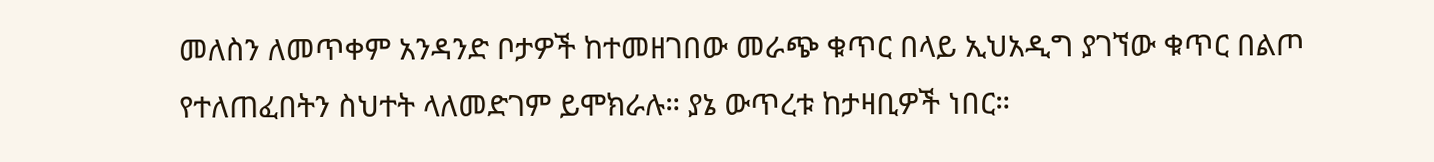መለስን ለመጥቀም አንዳንድ ቦታዎች ከተመዘገበው መራጭ ቁጥር በላይ ኢህአዲግ ያገኘው ቁጥር በልጦ የተለጠፈበትን ስህተት ላለመድገም ይሞክራሉ። ያኔ ውጥረቱ ከታዛቢዎች ነበር።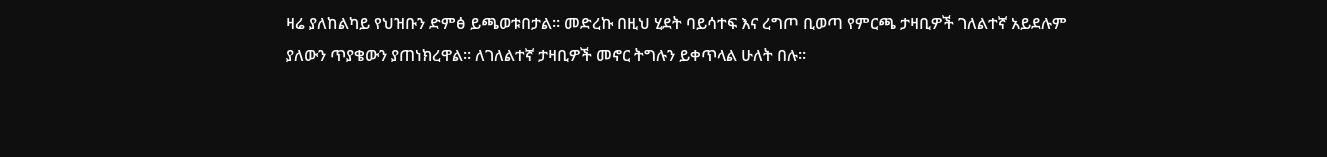ዛሬ ያለከልካይ የህዝቡን ድምፅ ይጫወቱበታል። መድረኩ በዚህ ሂደት ባይሳተፍ እና ረግጦ ቢወጣ የምርጫ ታዛቢዎች ገለልተኛ አይደሉም ያለውን ጥያቄውን ያጠነክረዋል። ለገለልተኛ ታዛቢዎች መኖር ትግሉን ይቀጥላል ሁለት በሉ።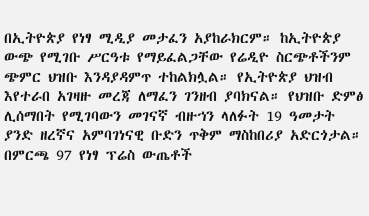በኢትዮጵያ የነፃ ሚዲያ መታፈን አያከራክርም። ከኢትዮጵያ ውጭ የሚገቡ ሥርዓቱ የማይፈልጋቸው የሬዲዮ ስርጭቶችንም ጭምር ህዝቡ እንዳያዳምጥ ተከልክሏል። የኢትዮጵያ ህዝብ እየተራበ አገዛዙ መረጃ ለማፈን ገንዘብ ያባክናል። የህዝቡ ድምፅ ሊሰማበት የሚገባውን መገናኛ ብዙኀን ላለፉት 19 ዓመታት ያንድ ዘረኛና አምባገነናዊ ቡድን ጥቅም ማስከበሪያ አድርጎታል። በምርጫ 97 የነፃ ፕሬስ ውጤቶች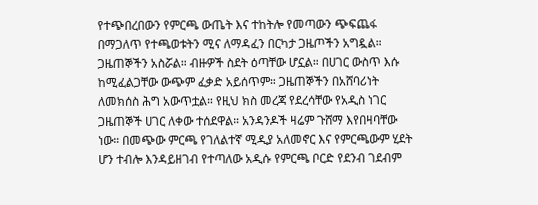የተጭበረበውን የምርጫ ውጤት እና ተከትሎ የመጣውን ጭፍጨፋ በማጋለጥ የተጫወቱትን ሚና ለማዳፈን በርካታ ጋዜጦችን አግዷል። ጋዜጠኞችን አስሯል። ብዙዎች ስደት ዕጣቸው ሆኗል። በሀገር ውስጥ እሱ ከሚፈልጋቸው ውጭም ፈቃድ አይሰጥም። ጋዜጠኞችን በአሸባሪነት ለመክሰስ ሕግ አውጥቷል። የዚህ ክስ መረጃ የደረሳቸው የአዲስ ነገር ጋዜጠኞች ሀገር ለቀው ተሰደዋል። አንዳንዶች ዛሬም ጉሸማ እየበዛባቸው ነው። በመጭው ምርጫ የገለልተኛ ሚዲያ አለመኖር እና የምርጫውም ሂደት ሆን ተብሎ እንዳይዘገብ የተጣለው አዲሱ የምርጫ ቦርድ የደንብ ገደብም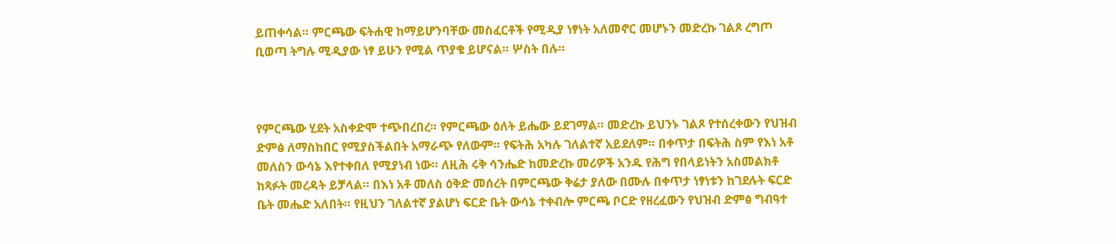ይጠቀሳል። ምርጫው ፍትሐዊ ከማይሆንባቸው መስፈርቶች የሚዲያ ነፃነት አለመኖር መሆኑን መድረኩ ገልጾ ረግጦ ቢወጣ ትግሉ ሚዲያው ነፃ ይሁን የሚል ጥያቄ ይሆናል። ሦስት በሉ።



የምርጫው ሂደት አስቀድሞ ተጭበረበረ። የምርጫው ዕለት ይሔው ይደገማል። መድረኩ ይህንኑ ገልጾ የተሰረቀውን የህዝብ ድምፅ ለማስከበር የሚያስችልበት አማራጭ የለውም። የፍትሕ አካሉ ገለልተኛ አይደለም። በቀጥታ በፍትሕ ስም የእነ አቶ መለስን ውሳኔ እየተቀበለ የሚያነብ ነው። ለዚሕ ሩቅ ሳንሔድ ከመድረኩ መሪዎች አንዱ የሕግ የበላይነትን አስመልክቶ ከጻፉት መረዳት ይቻላል። በእነ አቶ መለስ ዕቅድ መሰረት በምርጫው ቅሬታ ያለው በሙሉ በቀጥታ ነፃነቱን ከገደሉት ፍርድ ቤት መሔድ አለበት። የዚህን ገለልተኛ ያልሆነ ፍርድ ቤት ውሳኔ ተቀብሎ ምርጫ ቦርድ የዘረፈውን የህዝብ ድምፅ ግብዓተ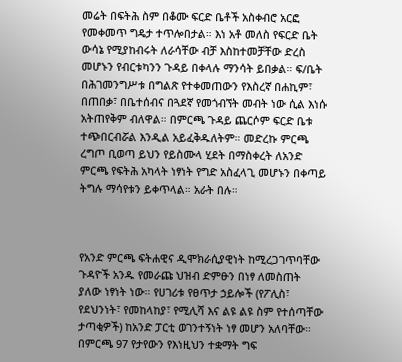መሬት በፍትሕ ስም በቆሙ ፍርድ ቤቶች አስቀብሮ አርፎ የመቀመጥ ግዴታ ተጥሎበታል። እነ አቶ መለስ የፍርድ ቤት ውሳኔ የሚያከብሩት ለራሳቸው ብቻ እስከተመቻቸው ድረስ መሆኑን የብርቱካንን ጉዳይ በቀላሉ ማንሳት ይበቃል። ፍ/ቤት በሕገመንግሥቱ በግልጽ የተቀመጠውን የእስረኛ በሐኪም፣ በጠበቃ፣ በቤተሰብና በጓደኛ የመጎብኘት መብት ነው ሲል እነሱ አትጠየቅም ብለዋል። በምርጫ ጉዳይ ጨርሶም ፍርድ ቤቱ ተጭበርብሯል እንዲል አይፈቅዱለትም። መድረኩ ምርጫ ረግጦ ቢወጣ ይህን የይስሙላ ሂደት በማስቀረት ለአንድ ምርጫ የፍትሕ አካላት ነፃነት የግድ አስፈላጊ መሆኑን በቀጣይ ትግሉ ማሳየቱን ይቀጥላል። አራት በሉ።



የአንድ ምርጫ ፍትሐዊና ዲሞክራሲያዊነት ከሚረጋገጥባቸው ጉዳዮች አንዱ የመራጩ ህዝብ ድምፁን በነፃ ለመስጠት ያለው ነፃነት ነው። የሀገሪቱ የፀጥታ ኃይሎች (የፖሊስ፣ የደህንነት፣ የመከላከያ፣ የሚሊሻ እና ልዩ ልዩ ስም የተሰጣቸው ታጣቂዎች) ከአንድ ፓርቲ ወገንተኝነት ነፃ መሆን አለባቸው። በምርጫ 97 የታየውን የእነዚህን ተቋማት ግፍ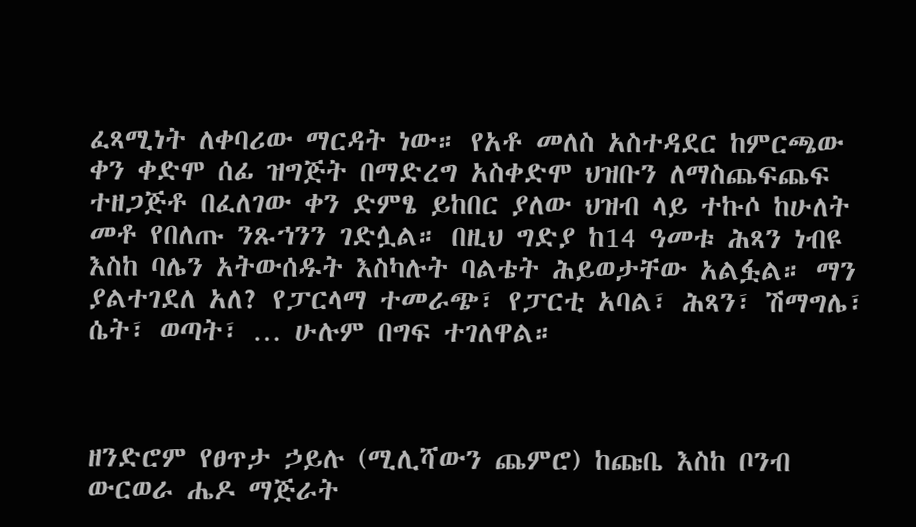ፈጻሚነት ለቀባሪው ማርዳት ነው። የአቶ መለስ አስተዳደር ከምርጫው ቀን ቀድሞ ሰፊ ዝግጅት በማድረግ አስቀድሞ ህዝቡን ለማስጨፍጨፍ ተዘጋጅቶ በፈለገው ቀን ድምፄ ይከበር ያለው ህዝብ ላይ ተኩሶ ከሁለት መቶ የበለጡ ንጹኀንን ገድሏል። በዚህ ግድያ ከ14 ዓመቱ ሕጻን ነብዩ እስከ ባሌን አትውሰዱት እስካሉት ባልቴት ሕይወታቸው አልፏል። ማን ያልተገደለ አለ? የፓርላማ ተመራጭ፣ የፓርቲ አባል፣ ሕጻን፣ ሽማግሌ፣ ሴት፣ ወጣት፣ … ሁሉም በግፍ ተገለዋል።



ዘንድሮም የፀጥታ ኃይሉ (ሚሊሻውን ጨምሮ) ከጩቤ እስከ ቦንብ ውርወራ ሔዶ ማጅራት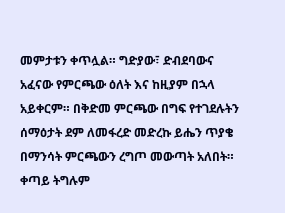መምታቱን ቀጥሏል። ግድያው፣ ድብደባውና አፈናው የምርጫው ዕለት እና ከዚያም በኋላ አይቀርም። በቅድመ ምርጫው በግፍ የተገደሉትን ሰማዕታት ደም ለመፋረድ መድረኩ ይሔን ጥያቄ በማንሳት ምርጫውን ረግጦ መውጣት አለበት። ቀጣይ ትግሉም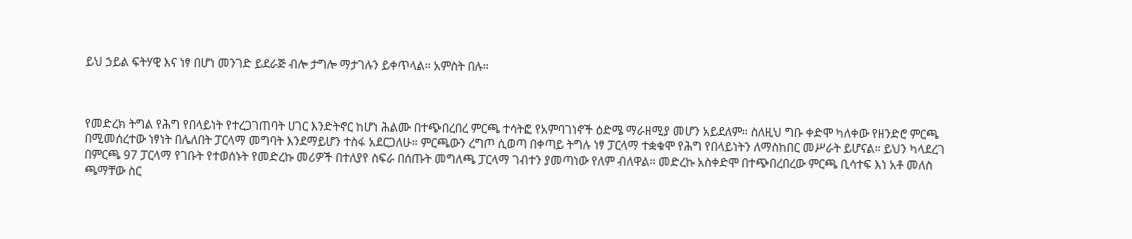ይህ ኃይል ፍትሃዊ እና ነፃ በሆነ መንገድ ይደራጅ ብሎ ታግሎ ማታገሉን ይቀጥላል። አምስት በሉ።



የመድረክ ትግል የሕግ የበላይነት የተረጋገጠባት ሀገር እንድትኖር ከሆነ ሕልሙ በተጭበረበረ ምርጫ ተሳትፎ የአምባገነኖች ዕድሜ ማራዘሚያ መሆን አይደለም። ስለዚህ ግቡ ቀድሞ ካለቀው የዘንድሮ ምርጫ በሚመሰረተው ነፃነት በሌለበት ፓርላማ መግባት እንደማይሆን ተስፋ አደርጋለሁ። ምርጫውን ረግጦ ሲወጣ በቀጣይ ትግሉ ነፃ ፓርላማ ተቋቁሞ የሕግ የበላይነትን ለማስከበር መሥራት ይሆናል። ይህን ካላደረገ በምርጫ 97 ፓርላማ የገቡት የተወሰኑት የመድረኩ መሪዎች በተለያየ ስፍራ በሰጡት መግለጫ ፓርላማ ገብተን ያመጣነው የለም ብለዋል። መድረኩ አስቀድሞ በተጭበረበረው ምርጫ ቢሳተፍ እነ አቶ መለስ ጫማቸው ስር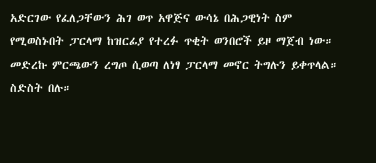አድርገው የፈለጋቸውን ሕገ ወጥ አዋጅና ውሳኔ በሕጋዊነት ስም የሚወስኑበት ፓርላማ ከዝርፊያ የተረፉ ጥቂት ወንበሮች ይዞ ማጀብ ነው። መድረኩ ምርጫውን ረግጦ ሲወጣ ለነፃ ፓርላማ መኖር ትግሉን ይቀጥላል። ስድስት በሉ።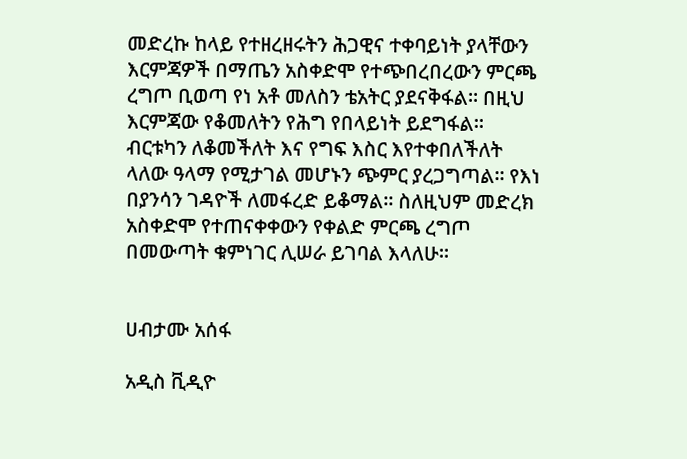መድረኩ ከላይ የተዘረዘሩትን ሕጋዊና ተቀባይነት ያላቸውን እርምጃዎች በማጤን አስቀድሞ የተጭበረበረውን ምርጫ ረግጦ ቢወጣ የነ አቶ መለስን ቴአትር ያደናቅፋል። በዚህ እርምጃው የቆመለትን የሕግ የበላይነት ይደግፋል። ብርቱካን ለቆመችለት እና የግፍ እስር እየተቀበለችለት ላለው ዓላማ የሚታገል መሆኑን ጭምር ያረጋግጣል። የእነ በያንሳን ገዳዮች ለመፋረድ ይቆማል። ስለዚህም መድረክ አስቀድሞ የተጠናቀቀውን የቀልድ ምርጫ ረግጦ በመውጣት ቁምነገር ሊሠራ ይገባል እላለሁ።


ሀብታሙ አሰፋ

አዲስ ቪዲዮ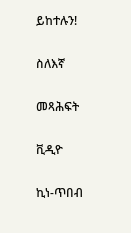ይከተሉን!

ስለእኛ

መጻሕፍት

ቪዲዮ

ኪነ-ጥበብ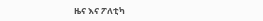ዜና እና ፖለቲካ